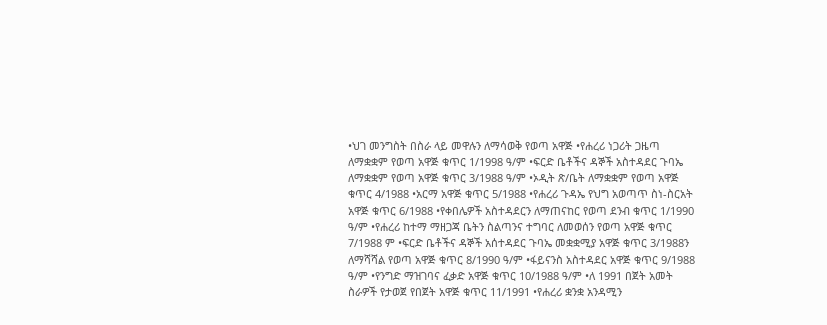•ህገ መንግስት በስራ ላይ መዋሉን ለማሳወቅ የወጣ አዋጅ •የሐረሪ ነጋሪት ጋዜጣ ለማቋቋም የወጣ አዋጅ ቁጥር 1/1998 ዓ/ም •ፍርድ ቤቶችና ዳኞች አስተዳደር ጉባኤ ለማቋቋም የወጣ አዋጅ ቁጥር 3/1988 ዓ/ም •ኦዲት ጽ/ቤት ለማቋቋም የወጣ አዋጅ ቁጥር 4/1988 •አርማ አዋጅ ቁጥር 5/1988 •የሐረሪ ጉዳኤ የህግ አወጣጥ ስነ-ስርአት አዋጅ ቁጥር 6/1988 •የቀበሌዎች አስተዳደርን ለማጠናከር የወጣ ደንብ ቁጥር 1/1990 ዓ/ም •የሐረሪ ከተማ ማዘጋጃ ቤትን ስልጣንና ተግባር ለመወሰን የወጣ አዋጅ ቁጥር 7/1988 ም •ፍርድ ቤቶችና ዳኞች አሰተዳደር ጉባኤ መቋቋሚያ አዋጅ ቁጥር 3/1988ን ለማሻሻል የወጣ አዋጅ ቁጥር 8/1990 ዓ/ም •ፋይናንስ አስተዳደር አዋጅ ቁጥር 9/1988 ዓ/ም •የንግድ ማዝገባና ፈቃድ አዋጅ ቁጥር 10/1988 ዓ/ም •ለ 1991 በጀት አመት ስራዎች የታወጀ የበጀት አዋጅ ቁጥር 11/1991 •የሐረሪ ቋንቋ አንዳሚን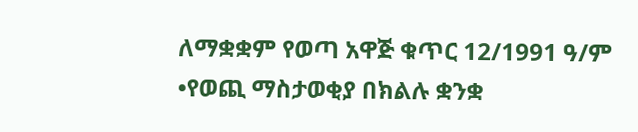ለማቋቋም የወጣ አዋጅ ቁጥር 12/1991 ዓ/ም •የወጪ ማስታወቂያ በክልሉ ቋንቋ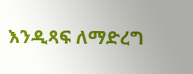እንዲጻፍ ለማድረግ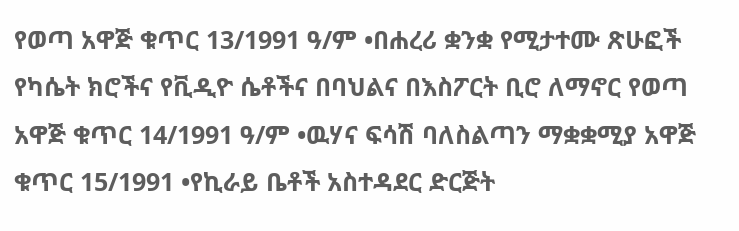የወጣ አዋጅ ቁጥር 13/1991 ዓ/ም •በሐረሪ ቋንቋ የሚታተሙ ጽሁፎች የካሴት ክሮችና የቪዲዮ ሴቶችና በባህልና በእስፖርት ቢሮ ለማኖር የወጣ አዋጅ ቁጥር 14/1991 ዓ/ም •ዉሃና ፍሳሽ ባለስልጣን ማቋቋሚያ አዋጅ ቁጥር 15/1991 •የኪራይ ቤቶች አስተዳደር ድርጅት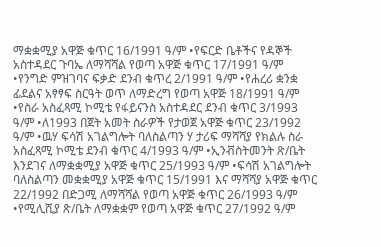ማቋቋሚያ አዋጅ ቁጥር 16/1991 ዓ/ም •የፍርድ ቤቶችና የዳኞች አስተዳደር ጉባኤ ለማሻሻል የወጣ አዋጅ ቁጥር 17/1991 ዓ/ም •የንግድ ምዝገባና ፍቃድ ደንብ ቁጥረ 2/1991 ዓ/ም •የሐረሪ ቋንቋ ፊደልና አፃፃፍ ስርዓት ወጥ ለማድረግ የወጣ አዋጅ 18/1991 ዓ/ም •የስራ አስፈጻሚ ኮሚቴ የፋይናንስ አስተዳደር ደንብ ቁጥር 3/1993 ዓ/ም •ለ1993 በጀት አመት ስራዎች የታወጀ አዋጅ ቁጥር 23/1992 ዓ/ም •ዉሃ ፍሳሽ አገልግሎት ባለስልጣን ሃ ታሪፍ ማሻሻያ የክልሉ ስራ አስፈጻሚ ኮሚቴ ደንብ ቁጥር 4/1993 ዓ/ም •ኢንቭስትመንት ጽ/ቤት እንደገና ለማቋቋሚያ አዋጅ ቁጥር 25/1993 ዓ/ም •ፍሳሽ አገልግሎት ባለስልጣን መቋቋሚያ አዋጅ ቁጥር 15/1991 እና ማሻሻያ አዋጅ ቁጥር 22/1992 በድጋሚ ለማሻሻል የወጣ አዋጅ ቁጥር 26/1993 ዓ/ም •የሚሊሺያ ጽ/ቤት ለማቋቋም የወጣ አዋጅ ቁጥር 27/1992 ዓ/ም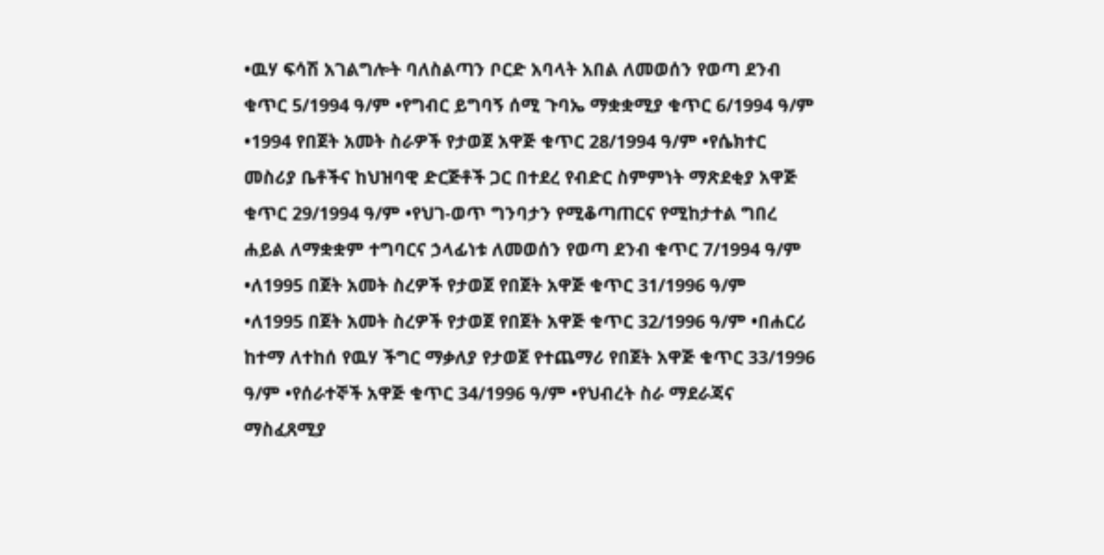•ዉሃ ፍሳሽ አገልግሎት ባለስልጣን ቦርድ አባላት አበል ለመወሰን የወጣ ደንብ ቁጥር 5/1994 ዓ/ም •የግብር ይግባኝ ሰሚ ጉባኤ ማቋቋሚያ ቁጥር 6/1994 ዓ/ም •1994 የበጀት አመት ስራዎች የታወጀ አዋጅ ቁጥር 28/1994 ዓ/ም •የሴክተር መስሪያ ቤቶችና ከህዝባዊ ድርጅቶች ጋር በተደረ የብድር ስምምነት ማጽደቂያ አዋጅ ቁጥር 29/1994 ዓ/ም •የህገ-ወጥ ግንባታን የሚቆጣጠርና የሚከታተል ግበረ ሐይል ለማቋቋም ተግባርና ኃላፊነቱ ለመወሰን የወጣ ደንብ ቁጥር 7/1994 ዓ/ም •ለ1995 በጀት አመት ስረዎች የታወጀ የበጀት አዋጅ ቁጥር 31/1996 ዓ/ም
•ለ1995 በጀት አመት ስረዎች የታወጀ የበጀት አዋጅ ቁጥር 32/1996 ዓ/ም •በሐርሪ ከተማ ለተከሰ የዉሃ ችግር ማቃለያ የታወጀ የተጨማሪ የበጀት አዋጅ ቁጥር 33/1996 ዓ/ም •የሰራተኞች አዋጅ ቁጥር 34/1996 ዓ/ም •የህብረት ስራ ማደራጃና ማስፈጸሚያ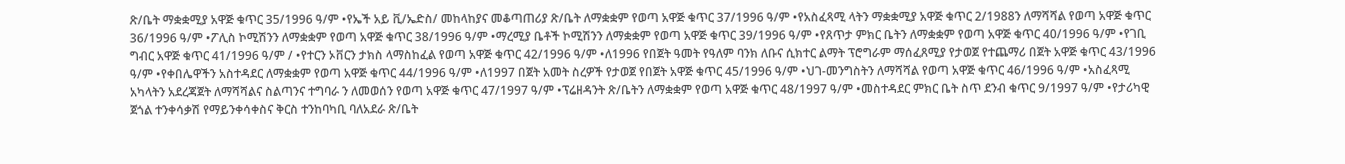ጽ/ቤት ማቋቋሚያ አዋጅ ቁጥር 35/1996 ዓ/ም •የኤች አይ ቪ/ኤድስ/ መከላከያና መቆጣጠሪያ ጽ/ቤት ለማቋቋም የወጣ አዋጅ ቁጥር 37/1996 ዓ/ም •የአስፈጻሚ ላትን ማቋቋሚያ አዋጅ ቁጥር 2/1988ን ለማሻሻል የወጣ አዋጅ ቁጥር 36/1996 ዓ/ም •ፖሊስ ኮሚሽንን ለማቋቋም የወጣ አዋጅ ቁጥር 38/1996 ዓ/ም •ማረሚያ ቤቶች ኮሚሽንን ለማቋቋም የወጣ አዋጅ ቁጥር 39/1996 ዓ/ም •የጸጥታ ምክር ቤትን ለማቋቋም የወጣ አዋጅ ቁጥር 40/1996 ዓ/ም •የገቢ ግብር አዋጅ ቁጥር 41/1996 ዓ/ም / •የተርን ኦቨርን ታክስ ላማስከፈል የወጣ አዋጅ ቁጥር 42/1996 ዓ/ም •ለ1996 የበጀት ዓመት የዓለም ባንክ ለቡና ሲክተር ልማት ፕሮግራም ማሰፈጸሚያ የታወጀ የተጨማሪ በጀት አዋጅ ቁጥር 43/1996 ዓ/ም •የቀበሌዋችን አስተዳደር ለማቋቋም የወጣ አዋጅ ቁጥር 44/1996 ዓ/ም •ለ1997 በጀት አመት ስረዎች የታወጀ የበጀት አዋጅ ቁጥር 45/1996 ዓ/ም •ህገ-መንግስትን ለማሻሻል የወጣ አዋጅ ቁጥር 46/1996 ዓ/ም •አስፈጻሚ አካላትን አደረጃጀት ለማሻሻልና ስልጣንና ተግባራ ን ለመወሰን የወጣ አዋጅ ቁጥር 47/1997 ዓ/ም •ፕሬዘዳንት ጽ/ቤትን ለማቋቋም የወጣ አዋጅ ቁጥር 48/1997 ዓ/ም •መስተዳደር ምክር ቤት ስጥ ደንብ ቁጥር 9/1997 ዓ/ም •የታሪካዊ ጀጎል ተንቀሳቃሽ የማይንቀሳቀስና ቅርስ ተንከባካቢ ባለአደራ ጽ/ቤት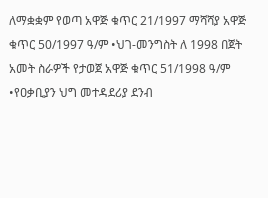ለማቋቋም የወጣ አዋጅ ቁጥር 21/1997 ማሻሻያ አዋጅ ቁጥር 50/1997 ዓ/ም •ህገ-መንግስት ለ 1998 በጀት አመት ስራዎች የታወጀ አዋጅ ቁጥር 51/1998 ዓ/ም •የዐቃቢያን ህግ መተዳደሪያ ደንብ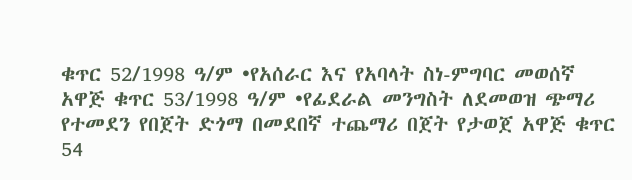ቁጥር 52/1998 ዓ/ም •የአሰራር እና የአባላት ስነ-ምግባር መወሰኛ አዋጅ ቁጥር 53/1998 ዓ/ም •የፊደራል መንግስት ለደመወዝ ጭማሪ የተመደን የበጀት ድጎማ በመደበኛ ተጨማሪ በጀት የታወጀ አዋጅ ቁጥር 54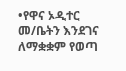•የዋና ኦዲተር መ/ቤትን እንደገና ለማቋቋም የወጣ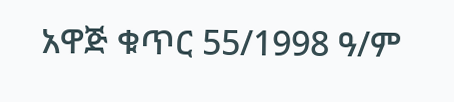አዋጅ ቁጥር 55/1998 ዓ/ም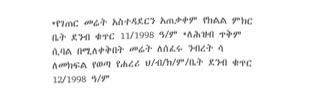•የገጠር መሬት አስተዳደርን አጠቃቀም የክልል ምክር ቤት ደንብ ቁጥር 11/1998 ዓ/ም •ለሕዝብ ጥቅም ሲባል በሚለቀቅበት መሬት ለሰፈሩ ንብረት ሳ ለመክፍል የወጣ የሐረሪ ህ/ብ/ክ/ም/ቤት ደንብ ቁጥር 12/1998 ዓ/ም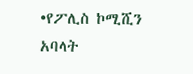•የፖሊስ ኮሚሺን አባላት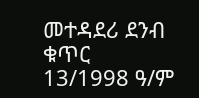መተዳደሪ ደንብ ቁጥር 13/1998 ዓ/ም